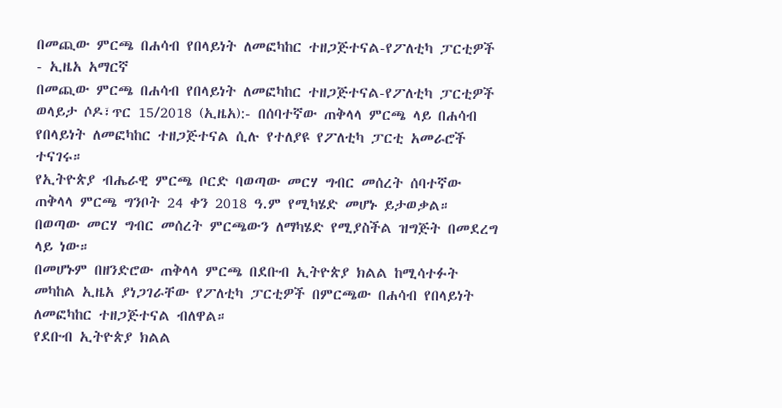በመጪው ምርጫ በሐሳብ የበላይነት ለመፎካከር ተዘጋጅተናል-የፖለቲካ ፓርቲዎች - ኢዜአ አማርኛ
በመጪው ምርጫ በሐሳብ የበላይነት ለመፎካከር ተዘጋጅተናል-የፖለቲካ ፓርቲዎች
ወላይታ ሶዶ፣ጥር 15/2018 (ኢዜአ):- በሰባተኛው ጠቅላላ ምርጫ ላይ በሐሳብ የበላይነት ለመፎካከር ተዘጋጅተናል ሲሉ የተለያዩ የፖለቲካ ፓርቲ አመራሮች ተናገሩ።
የኢትዮጵያ ብሔራዊ ምርጫ ቦርድ ባወጣው መርሃ ግብር መሰረት ሰባተኛው ጠቅላላ ምርጫ ግንቦት 24 ቀን 2018 ዓ.ም የሚካሄድ መሆኑ ይታወቃል።
በወጣው መርሃ ግብር መሰረት ምርጫውን ለማካሄድ የሚያስችል ዝግጅት በመደረግ ላይ ነው።
በመሆኑም በዘንድሮው ጠቅላላ ምርጫ በደቡብ ኢትዮጵያ ክልል ከሚሳተፉት መካከል ኢዜአ ያነጋገራቸው የፖለቲካ ፓርቲዎች በምርጫው በሐሳብ የበላይነት ለመፎካከር ተዘጋጅተናል ብለዋል።
የደቡብ ኢትዮጵያ ክልል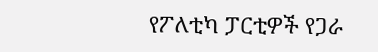የፖለቲካ ፓርቲዎች የጋራ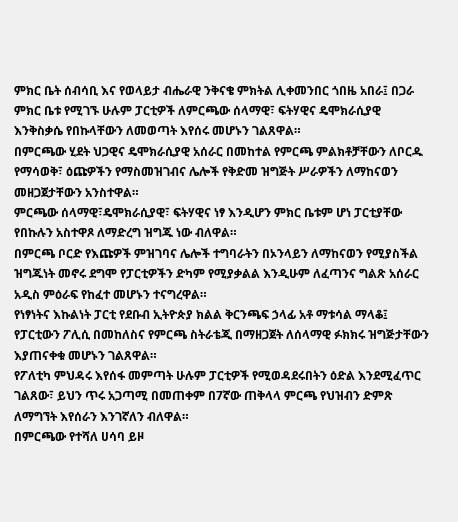ምክር ቤት ሰብሳቢ እና የወላይታ ብሔራዊ ንቅናቄ ምክትል ሊቀመንበር ጎበዜ አበራ፤ በጋራ ምክር ቤቱ የሚገኙ ሁሉም ፓርቲዎች ለምርጫው ሰላማዊ፣ ፍትሃዊና ዴሞክራሲያዊ እንቅስቃሴ የበኩላቸውን ለመወጣት እየሰሩ መሆኑን ገልጸዋል።
በምርጫው ሂደት ህጋዊና ዴሞክራሲያዊ አሰራር በመከተል የምርጫ ምልክቶቻቸውን ለቦርዱ የማሳወቅ፣ ዕጩዎችን የማስመዝገብና ሌሎች የቅድመ ዝግጅት ሥራዎችን ለማከናወን መዘጋጀታቸውን አንስተዋል።
ምርጫው ሰላማዊ፣ዴሞክራሲያዊ፣ ፍትሃዊና ነፃ እንዲሆን ምክር ቤቱም ሆነ ፓርቲያቸው የበኩሉን አስተዋጾ ለማድረግ ዝግጁ ነው ብለዋል።
በምርጫ ቦርድ የእጩዎች ምዝገባና ሌሎች ተግባራትን በኦንላይን ለማከናወን የሚያስችል ዝግጁነት መኖሩ ደግሞ የፓርቲዎችን ድካም የሚያቃልል እንዲሁም ለፈጣንና ግልጽ አሰራር አዲስ ምዕራፍ የከፈተ መሆኑን ተናግረዋል።
የነፃነትና እኩልነት ፓርቲ የደቡብ ኢትዮጵያ ክልል ቅርንጫፍ ኃላፊ አቶ ማቱሳል ማላቆ፤ የፓርቲውን ፖሊሲ በመከለስና የምርጫ ስትራቴጂ በማዘጋጀት ለሰላማዊ ፉክክሩ ዝግጅታቸውን እያጠናቀቁ መሆኑን ገልጸዋል።
የፖለቲካ ምህዳሩ እየሰፋ መምጣት ሁሉም ፓርቲዎች የሚወዳደሩበትን ዕድል እንደሚፈጥር ገልጸው፣ ይህን ጥሩ አጋጣሚ በመጠቀም በ7ኛው ጠቅላላ ምርጫ የህዝብን ድምጽ ለማግኘት እየሰራን እንገኛለን ብለዋል።
በምርጫው የተሻለ ሀሳባ ይዞ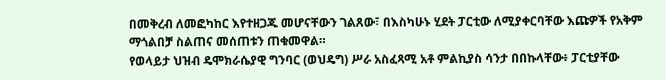በመቅረብ ለመፎካከር እየተዘጋጁ መሆናቸውን ገልጸው፣ በእስካሁኑ ሂደት ፓርቲው ለሚያቀርባቸው እጩዎች የአቅም ማጎልበቻ ስልጠና መሰጠቱን ጠቁመዋል።
የወላይታ ህዝብ ዴሞክራሴያዊ ግንባር (ወህዴግ) ሥራ አስፈጻሚ አቶ ምልኪያስ ሳንታ በበኩላቸው፥ ፓርቲያቸው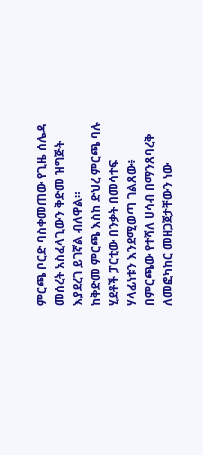ምርጫ ቦርድ ባስቀመጠው የጊዜ ሰሌዳ መሰረት አስፈላጊውን ቅድመ ዝግጅት እያደረገ ይገኛል ብለዋል።
ከቅድመ ምርጫ እስከ ድህረ ምርጫ ባሉ ሂደቶች ፓርቲው በንቃት በመሳተፍ ሃላፊነቱን እንደሚወጣ ገልጸው፥ በምርጫው የተሻለ ሀሳብ በማንጸባረቅ ለመፎካከር መዘጋጀታቸውን ነው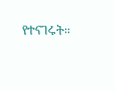የተናገሩት።